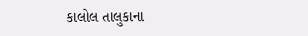કાલોલ તાલુકાના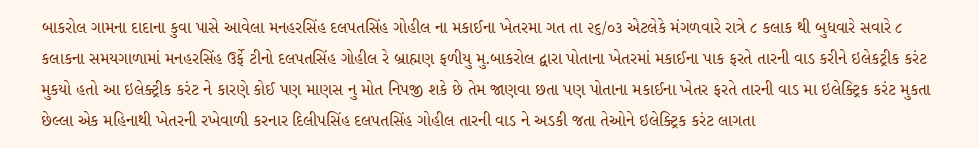બાકરોલ ગામના દાદાના કુવા પાસે આવેલા મનહરસિંહ દલપતસિંહ ગોહીલ ના મકાઈના ખેતરમા ગત તા ૨૬/૦૩ એટલેકે મંગળવારે રાત્રે ૮ કલાક થી બુધવારે સવારે ૮ કલાકના સમયગાળામાં મનહરસિંહ ઉર્ફે ટીનો દલપતસિંહ ગોહીલ રે બ્રાહ્મણ ફળીયુ મુ.બાકરોલ દ્વારા પોતાના ખેતરમાં મકાઈના પાક ફરતે તારની વાડ કરીને ઇલેકટ્રીક કરંટ મુકયો હતો આ ઇલેક્ટ્રીક કરંટ ને કારણે કોઈ પણ માણસ નુ મોત નિપજી શકે છે તેમ જાણવા છતા પણ પોતાના મકાઈના ખેતર ફરતે તારની વાડ મા ઇલેક્ટ્રિક કરંટ મુકતા છેલ્લા એક મહિનાથી ખેતરની રખેવાળી કરનાર દિલીપસિંહ દલપતસિંહ ગોહીલ તારની વાડ ને અડકી જતા તેઓને ઇલેક્ટ્રિક કરંટ લાગતા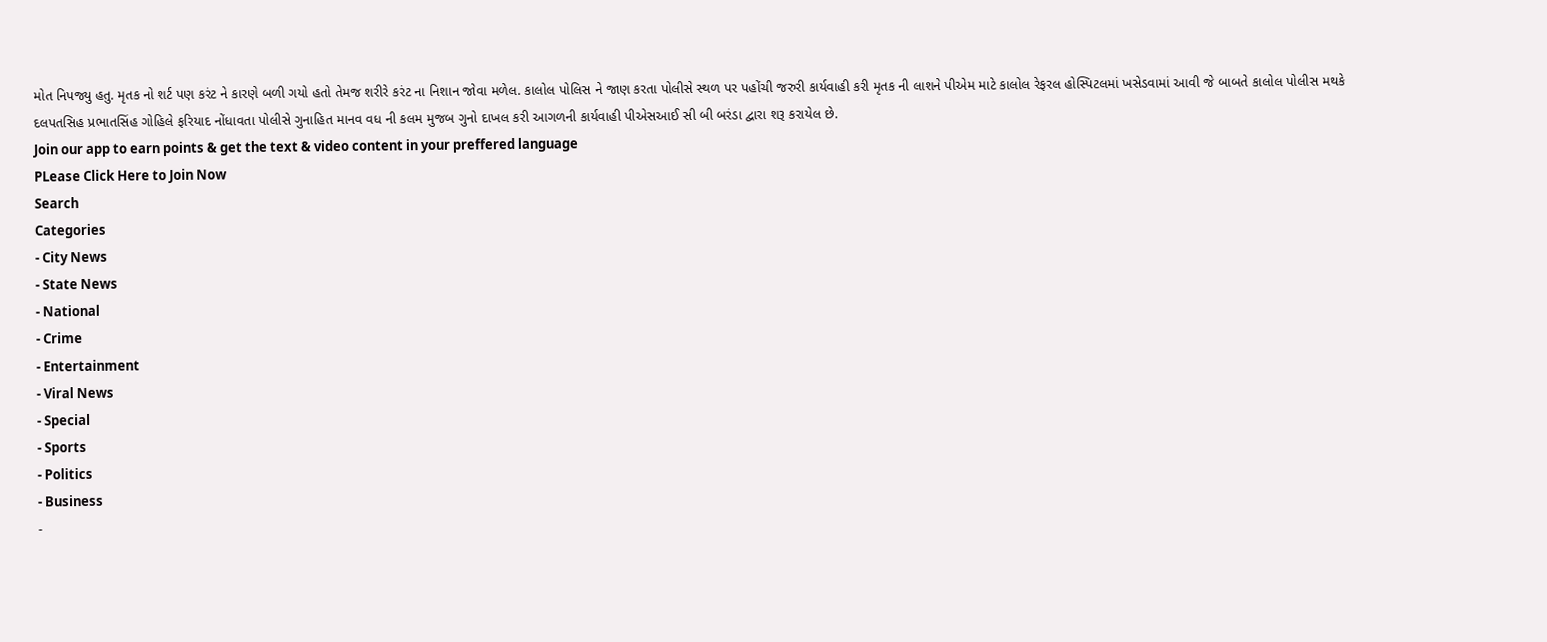મોત નિપજ્યુ હતુ. મૃતક નો શર્ટ પણ કરંટ ને કારણે બળી ગયો હતો તેમજ શરીરે કરંટ ના નિશાન જોવા મળેલ. કાલોલ પોલિસ ને જાણ કરતા પોલીસે સ્થળ પર પહોંચી જરુરી કાર્યવાહી કરી મૃતક ની લાશને પીએમ માટે કાલોલ રેફરલ હોસ્પિટલમાં ખસેડવામાં આવી જે બાબતે કાલોલ પોલીસ મથકે દલપતસિહ પ્રભાતસિંહ ગોહિલે ફરિયાદ નોંધાવતા પોલીસે ગુનાહિત માનવ વધ ની કલમ મુજબ ગુનો દાખલ કરી આગળની કાર્યવાહી પીએસઆઈ સી બી બરંડા દ્વારા શરૂ કરાયેલ છે.
Join our app to earn points & get the text & video content in your preffered language
PLease Click Here to Join Now
Search
Categories
- City News
- State News
- National
- Crime
- Entertainment
- Viral News
- Special
- Sports
- Politics
- Business
-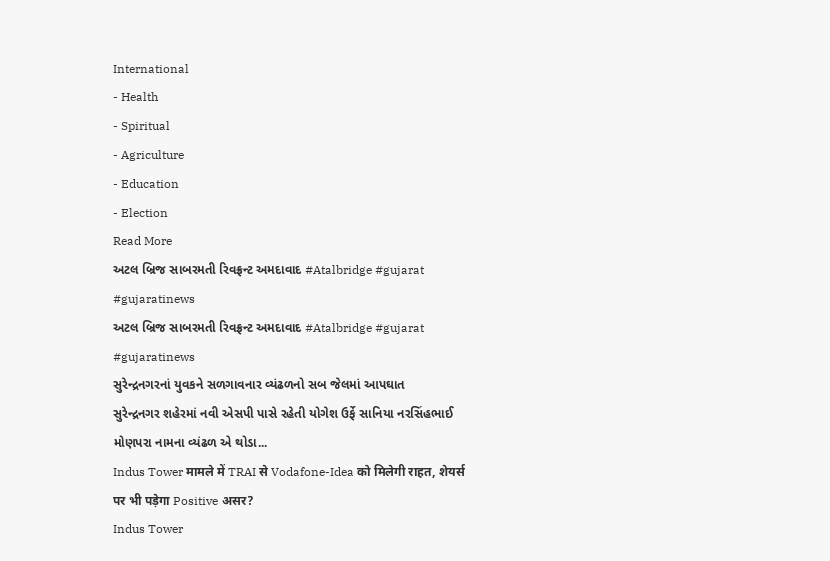International
- Health
- Spiritual
- Agriculture
- Education
- Election
Read More
અટલ બ્રિજ સાબરમતી રિવફ્રન્ટ અમદાવાદ #Atalbridge #gujarat #gujaratinews
અટલ બ્રિજ સાબરમતી રિવફ્રન્ટ અમદાવાદ #Atalbridge #gujarat #gujaratinews
સુરેન્દ્રનગરનાં યુવકને સળગાવનાર વ્યંઢળનો સબ જેલમાં આપઘાત
સુરેન્દ્રનગર શહેરમાં નવી એસપી પાસે રહેતી યોગેશ ઉર્ફે સાનિયા નરસિંહભાઈ મોણપરા નામના વ્યંઢળ એ થોડા...
Indus Tower मामले में TRAI से Vodafone-Idea को मिलेगी राहत, शेयर्स पर भी पड़ेगा Positive असर?
Indus Tower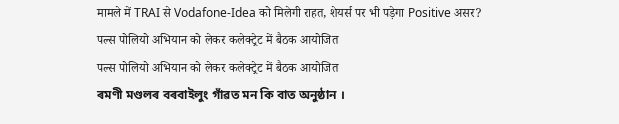मामले में TRAI से Vodafone-Idea को मिलेगी राहत, शेयर्स पर भी पड़ेगा Positive असर?
पल्स पोलियो अभियान को लेकर कलेक्ट्रेट में बैठक आयोजित
पल्स पोलियो अभियान को लेकर कलेक्ट्रेट में बैठक आयोजित
ৰমণী মণ্ডলৰ বৰবাইলুং গাঁৱত মন কি বাত অনুষ্ঠান ।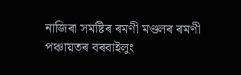নাজিৰা সমষ্টিৰ ৰমণী মণ্ডলৰ ৰমণী পঞ্চায়তৰ বৰবাইলুং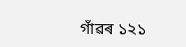গাঁৱৰ ১২১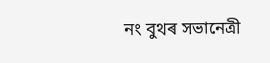নং বুথৰ সভানেত্ৰী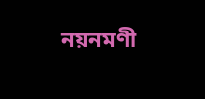নয়নমণী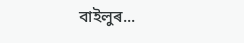বাইলুৰ...